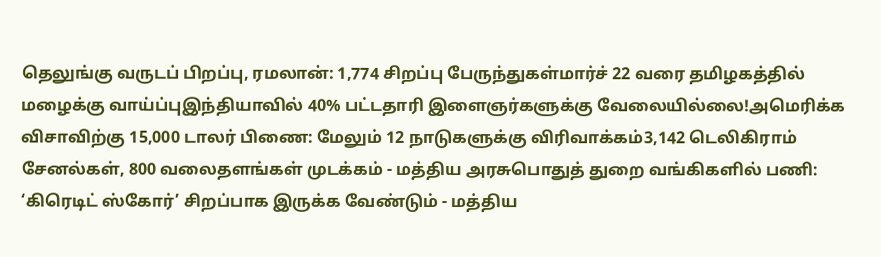தெலுங்கு வருடப் பிறப்பு, ரமலான்: 1,774 சிறப்பு பேருந்துகள்மார்ச் 22 வரை தமிழகத்தில் மழைக்கு வாய்ப்புஇந்தியாவில் 40% பட்டதாரி இளைஞர்களுக்கு வேலையில்லை!அமெரிக்க விசாவிற்கு 15,000 டாலர் பிணை: மேலும் 12 நாடுகளுக்கு விரிவாக்கம்3,142 டெலிகிராம் சேனல்கள், 800 வலைதளங்கள் முடக்கம் - மத்திய அரசுபொதுத் துறை வங்கிகளில் பணி: ‘கிரெடிட் ஸ்கோர்’ சிறப்பாக இருக்க வேண்டும் - மத்திய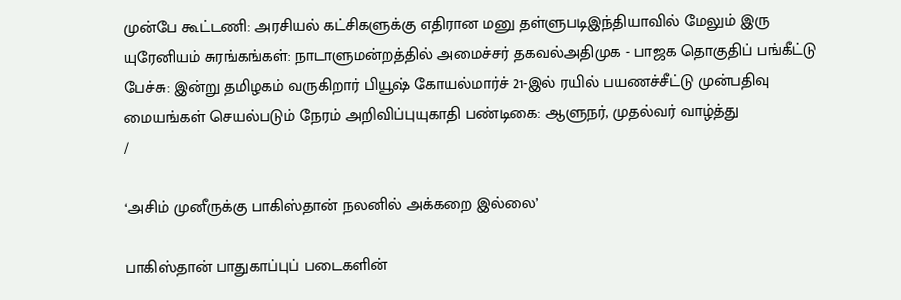முன்பே கூட்டணி: அரசியல் கட்சிகளுக்கு எதிரான மனு தள்ளுபடிஇந்தியாவில் மேலும் இரு யுரேனியம் சுரங்கங்கள்: நாடாளுமன்றத்தில் அமைச்சர் தகவல்அதிமுக - பாஜக தொகுதிப் பங்கீட்டு பேச்சு: இன்று தமிழகம் வருகிறார் பியூஷ் கோயல்மார்ச் 21-இல் ரயில் பயணச்சீட்டு முன்பதிவு மையங்கள் செயல்படும் நேரம் அறிவிப்புயுகாதி பண்டிகை: ஆளுநர், முதல்வர் வாழ்த்து
/

‘அசிம் முனீருக்கு பாகிஸ்தான் நலனில் அக்கறை இல்லை’

பாகிஸ்தான் பாதுகாப்புப் படைகளின்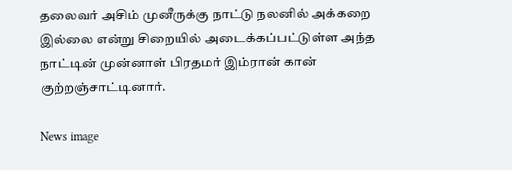தலைவர் அசிம் முனீருக்கு நாட்டு நலனில் அக்கறை இல்லை என்று சிறையில் அடைக்கப்பட்டுள்ள அந்த நாட்டின் முன்னாள் பிரதமர் இம்ரான் கான் குற்றஞ்சாட்டினார்.

News image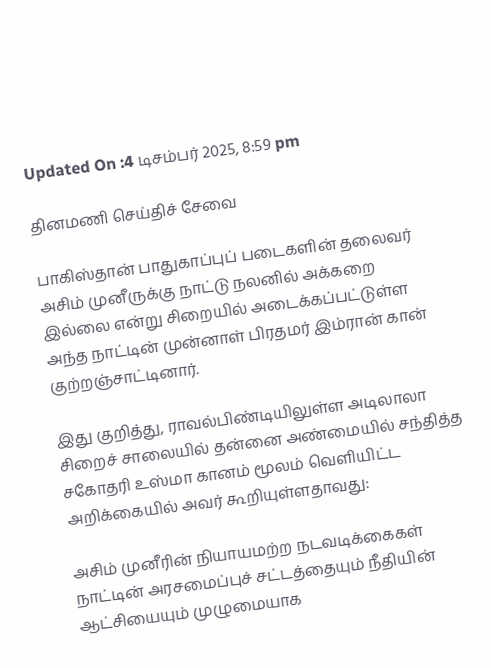Updated On :4 டிசம்பர் 2025, 8:59 pm

தினமணி செய்திச் சேவை

பாகிஸ்தான் பாதுகாப்புப் படைகளின் தலைவர் அசிம் முனீருக்கு நாட்டு நலனில் அக்கறை இல்லை என்று சிறையில் அடைக்கப்பட்டுள்ள அந்த நாட்டின் முன்னாள் பிரதமர் இம்ரான் கான் குற்றஞ்சாட்டினார்.

இது குறித்து, ராவல்பிண்டியிலுள்ள அடிலாலா சிறைச் சாலையில் தன்னை அண்மையில் சந்தித்த சகோதரி உஸ்மா கானம் மூலம் வெளியிட்ட அறிக்கையில் அவர் கூறியுள்ளதாவது:

அசிம் முனீரின் நியாயமற்ற நடவடிக்கைகள் நாட்டின் அரசமைப்புச் சட்டத்தையும் நீதியின் ஆட்சியையும் முழுமையாக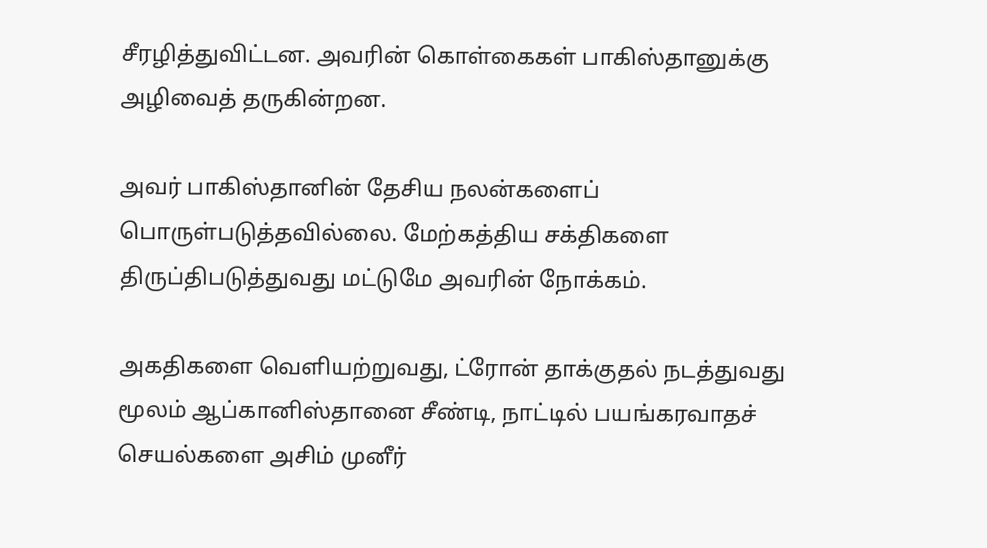சீரழித்துவிட்டன. அவரின் கொள்கைகள் பாகிஸ்தானுக்கு அழிவைத் தருகின்றன.

அவர் பாகிஸ்தானின் தேசிய நலன்களைப் பொருள்படுத்தவில்லை. மேற்கத்திய சக்திகளை திருப்திபடுத்துவது மட்டுமே அவரின் நோக்கம்.

அகதிகளை வெளியற்றுவது, ட்ரோன் தாக்குதல் நடத்துவது மூலம் ஆப்கானிஸ்தானை சீண்டி, நாட்டில் பயங்கரவாதச் செயல்களை அசிம் முனீர்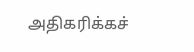அதிகரிக்கச்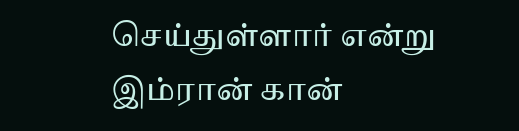செய்துள்ளார் என்று இம்ரான் கான்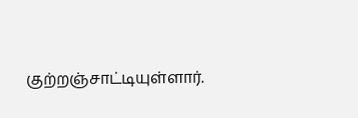குற்றஞ்சாட்டியுள்ளார்.